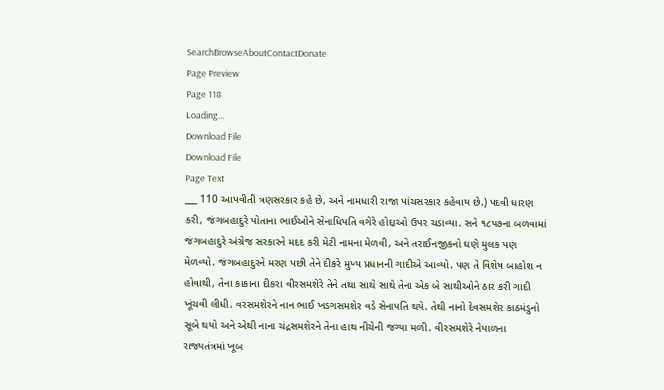SearchBrowseAboutContactDonate
Page Preview
Page 118
Loading...
Download File
Download File
Page Text
___ 110 આપવીતી ત્રણસરકાર કહે છે, અને નામધારી રાજા પાંચસરકાર કહેવાય છે.) પદવી ધારણ કરી, જંગબહાદુરે પોતાના ભાઈઓને સેનાધિપતિ વગેરે હોદ્દાઓ ઉપર ચડાવ્યા. સને ૧૮૫૭ના બળવામાં જંગબહાદુરે અંગ્રેજ સરકારને મદદ કરી મેટી નામના મેળવી, અને તરાઈનજીકનો ઘણે મુલક પણ મેળવ્યો. જંગબહાદુરને મરણ પછી તેને દીકરે મુખ્ય પ્રધાનની ગાદીએ આવ્યો. પણ તે વિશેષ બાહોશ ન હોવાથી, તેના કાકાના દીકરા વીરસમશેરે તેને તથા સાથે સાથે તેના એક બે સાથીઓને ઠાર કરી ગાદી ખૂંચવી લીધી. વરસમશેરને નાન ભાઈ ખડગસમશેર વડે સેનાપતિ થયે. તેથી નાનો દેવસમશેર કાઠમંડુનો સૂબે થયો અને એથી નાના ચંદ્રસમશેરને તેના હાથ નીચેની જગ્યા મળી. વીરસમશેરે નેપાળના રાજ્યતંત્રમાં ખૂબ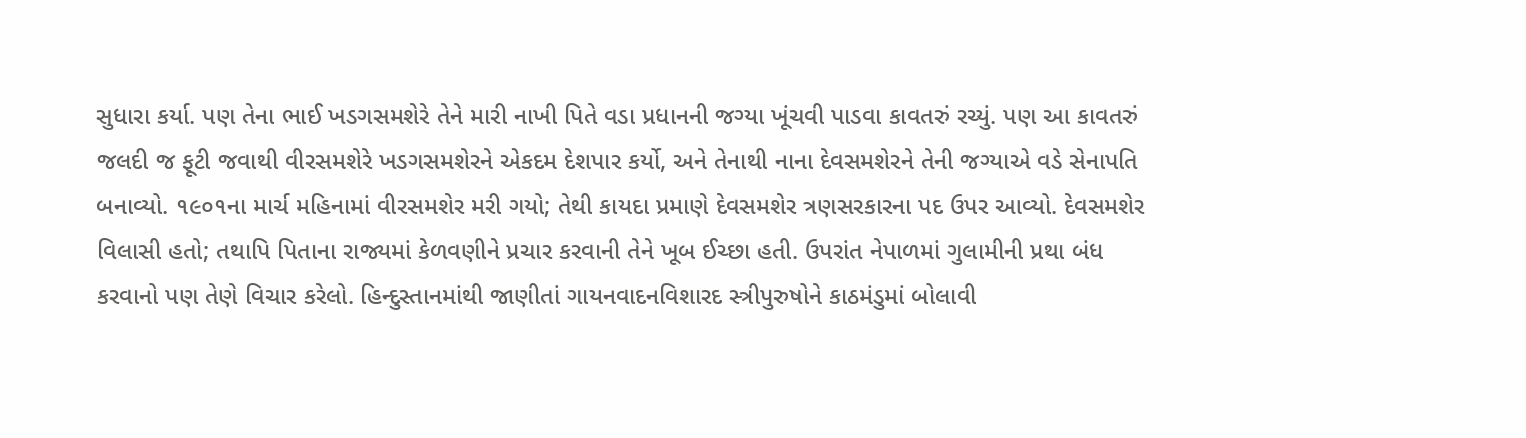સુધારા કર્યા. પણ તેના ભાઈ ખડગસમશેરે તેને મારી નાખી પિતે વડા પ્રધાનની જગ્યા ખૂંચવી પાડવા કાવતરું રચ્યું. પણ આ કાવતરું જલદી જ ફૂટી જવાથી વીરસમશેરે ખડગસમશેરને એકદમ દેશપાર કર્યો, અને તેનાથી નાના દેવસમશેરને તેની જગ્યાએ વડે સેનાપતિ બનાવ્યો. ૧૯૦૧ના માર્ચ મહિનામાં વીરસમશેર મરી ગયો; તેથી કાયદા પ્રમાણે દેવસમશેર ત્રણસરકારના પદ ઉપર આવ્યો. દેવસમશેર વિલાસી હતો; તથાપિ પિતાના રાજ્યમાં કેળવણીને પ્રચાર કરવાની તેને ખૂબ ઈચ્છા હતી. ઉપરાંત નેપાળમાં ગુલામીની પ્રથા બંધ કરવાનો પણ તેણે વિચાર કરેલો. હિન્દુસ્તાનમાંથી જાણીતાં ગાયનવાદનવિશારદ સ્ત્રીપુરુષોને કાઠમંડુમાં બોલાવી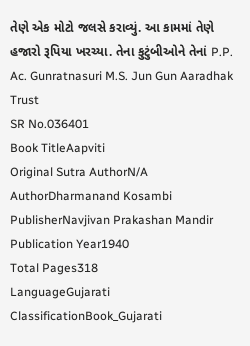તેણે એક મોટો જલસે કરાવ્યું. આ કામમાં તેણે હજારો રૂપિયા ખરચ્યા. તેના કુટુંબીઓને તેનાં P.P. Ac. Gunratnasuri M.S. Jun Gun Aaradhak Trust
SR No.036401
Book TitleAapviti
Original Sutra AuthorN/A
AuthorDharmanand Kosambi
PublisherNavjivan Prakashan Mandir
Publication Year1940
Total Pages318
LanguageGujarati
ClassificationBook_Gujarati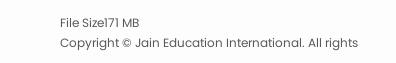File Size171 MB
Copyright © Jain Education International. All rights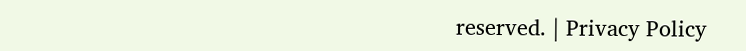reserved. | Privacy Policy